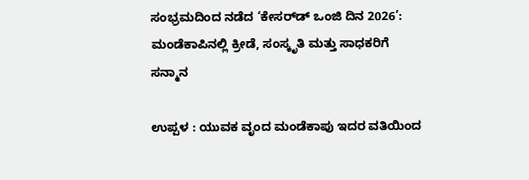ಸಂಭ್ರಮದಿಂದ ನಡೆದ ‘ಕೇಸರ್‌ಡ್ ಒಂಜಿ ದಿನ 2026’: ಮಂಡೆಕಾಪಿನಲ್ಲಿ ಕ್ರೀಡೆ, ಸಂಸ್ಕೃತಿ ಮತ್ತು ಸಾಧಕರಿಗೆ ಸನ್ಮಾನ

ಉಪ್ಪಳ : ಯುವಕ ವೃಂದ ಮಂಡೆಕಾಪು ಇದರ ವತಿಯಿಂದ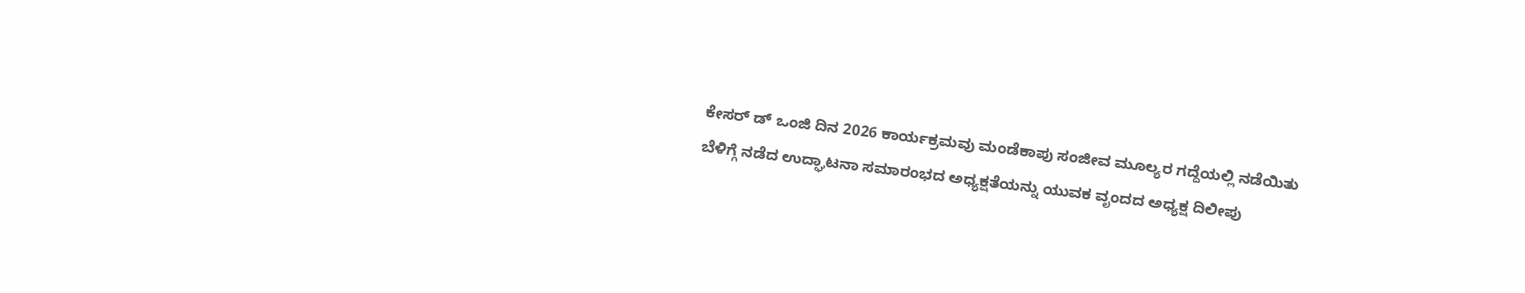ಕೇಸರ್ ಡ್ ಒಂಜಿ ದಿನ 2026 ಕಾರ್ಯಕ್ರಮವು ಮಂಡೆಕಾಪು ಸಂಜೀವ ಮೂಲ್ಯರ ಗದ್ದೆಯಲ್ಲಿ ನಡೆಯಿತು ಬೆಳಿಗ್ಗೆ ನಡೆದ ಉದ್ಘಾಟನಾ ಸಮಾರಂಭದ ಅಧ್ಯಕ್ಷತೆಯನ್ನು ಯುವಕ ವೃಂದದ ಅಧ್ಯಕ್ಷ ದಿಲೀಪು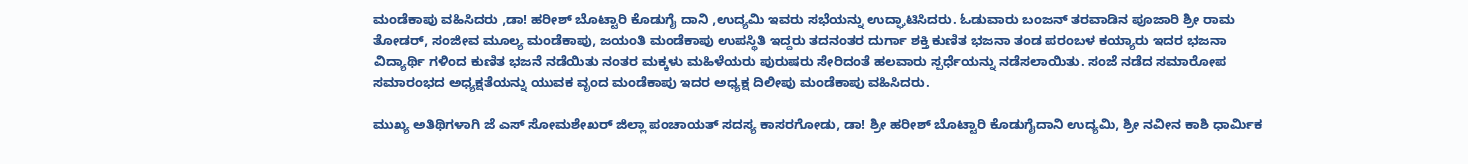ಮಂಡೆಕಾಪು ವಹಿಸಿದರು ,ಡಾ! ಹರೀಶ್ ಬೊಟ್ಟಾರಿ ಕೊಡುಗೈ ದಾನಿ ,ಉದ್ಯಮಿ ಇವರು ಸಭೆಯನ್ನು ಉದ್ಘಾಟಿಸಿದರು. ಓಡುವಾರು ಬಂಜನ್ ತರವಾಡಿನ ಪೂಜಾರಿ ಶ್ರೀ ರಾಮ ತೋಡರ್, ಸಂಜೀವ ಮೂಲ್ಯ ಮಂಡೆಕಾಪು, ಜಯಂತಿ ಮಂಡೆಕಾಪು ಉಪಸ್ಥಿತಿ ಇದ್ದರು ತದನಂತರ ದುರ್ಗಾ ಶಕ್ತಿ ಕುಣಿತ ಭಜನಾ ತಂಡ ಪರಂಬಳ ಕಯ್ಯಾರು ಇದರ ಭಜನಾ ವಿದ್ಯಾರ್ಥಿ ಗಳಿಂದ ಕುಣಿತ ಭಜನೆ ನಡೆಯಿತು ನಂತರ ಮಕ್ಕಳು ಮಹಿಳೆಯರು ಪುರುಷರು ಸೇರಿದಂತೆ ಹಲವಾರು ಸ್ಪರ್ಧೆಯನ್ನು ನಡೆಸಲಾಯಿತು. ಸಂಜೆ ನಡೆದ ಸಮಾರೋಪ ಸಮಾರಂಭದ ಅಧ್ಯಕ್ಷತೆಯನ್ನು ಯುವಕ ವೃಂದ ಮಂಡೆಕಾಪು ಇದರ ಅಧ್ಯಕ್ಷ ದಿಲೀಪು ಮಂಡೆಕಾಪು ವಹಿಸಿದರು.

ಮುಖ್ಯ ಅತಿಥಿಗಳಾಗಿ ಜೆ ಎಸ್ ಸೋಮಶೇಖರ್ ಜಿಲ್ಲಾ ಪಂಚಾಯತ್ ಸದಸ್ಯ ಕಾಸರಗೋಡು, ಡಾ! ಶ್ರೀ ಹರೀಶ್ ಬೊಟ್ಟಾರಿ ಕೊಡುಗೈದಾನಿ ಉದ್ಯಮಿ, ಶ್ರೀ ನವೀನ ಕಾಶಿ ಧಾರ್ಮಿಕ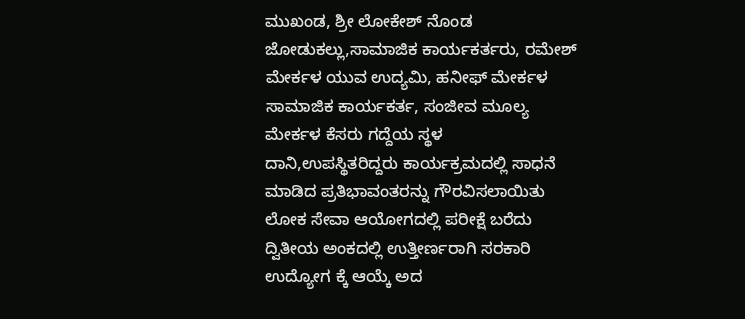ಮುಖಂಡ, ಶ್ರೀ ಲೋಕೇಶ್ ನೊಂಡ ಜೋಡುಕಲ್ಲು,ಸಾಮಾಜಿಕ ಕಾರ್ಯಕರ್ತರು, ರಮೇಶ್ ಮೇರ್ಕಳ ಯುವ ಉದ್ಯಮಿ, ಹನೀಫ್ ಮೇರ್ಕಳ ಸಾಮಾಜಿಕ ಕಾರ್ಯಕರ್ತ, ಸಂಜೀವ ಮೂಲ್ಯ ಮೇರ್ಕಳ ಕೆಸರು ಗದ್ದೆಯ ಸ್ಥಳ ದಾನಿ,ಉಪಸ್ಥಿತರಿದ್ದರು ಕಾರ್ಯಕ್ರಮದಲ್ಲಿ ಸಾಧನೆ ಮಾಡಿದ ಪ್ರತಿಭಾವಂತರನ್ನು ಗೌರವಿಸಲಾಯಿತು ಲೋಕ ಸೇವಾ ಆಯೋಗದಲ್ಲಿ ಪರೀಕ್ಷೆ ಬರೆದು ದ್ವಿತೀಯ ಅಂಕದಲ್ಲಿ ಉತ್ತೀರ್ಣರಾಗಿ ಸರಕಾರಿ ಉದ್ಯೋಗ ಕ್ಕೆ ಆಯ್ಕೆ ಅದ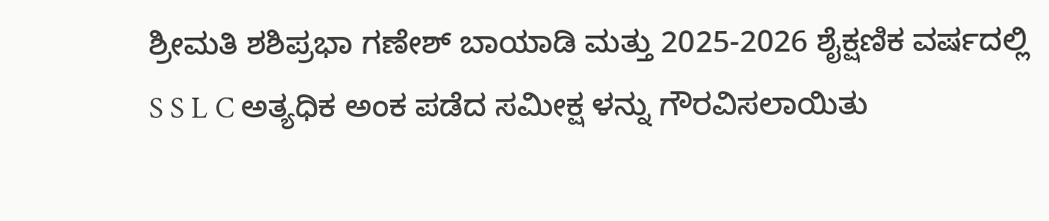ಶ್ರೀಮತಿ ಶಶಿಪ್ರಭಾ ಗಣೇಶ್ ಬಾಯಾಡಿ ಮತ್ತು 2025-2026 ಶೈಕ್ಷಣಿಕ ವರ್ಷದಲ್ಲಿ S S L C ಅತ್ಯಧಿಕ ಅಂಕ ಪಡೆದ ಸಮೀಕ್ಷ ಳನ್ನು ಗೌರವಿಸಲಾಯಿತು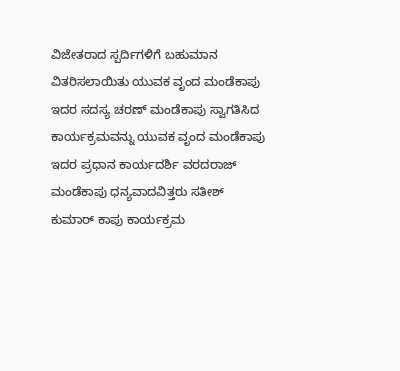ವಿಜೇತರಾದ ಸ್ಪರ್ದಿಗಳಿಗೆ ಬಹುಮಾನ ವಿತರಿಸಲಾಯಿತು ಯುವಕ ವೃಂದ ಮಂಡೆಕಾಪು ಇದರ ಸದಸ್ಯ ಚರಣ್ ಮಂಡೆಕಾಪು ಸ್ವಾಗತಿಸಿದ ಕಾರ್ಯಕ್ರಮವನ್ನು ಯುವಕ ವೃಂದ ಮಂಡೆಕಾಪು ಇದರ ಪ್ರಧಾನ ಕಾರ್ಯದರ್ಶಿ ವರದರಾಜ್ ಮಂಡೆಕಾಪು ಧನ್ಯವಾದವಿತ್ತರು ಸತೀಶ್ ಕುಮಾರ್ ಕಾಪು ಕಾರ್ಯಕ್ರಮ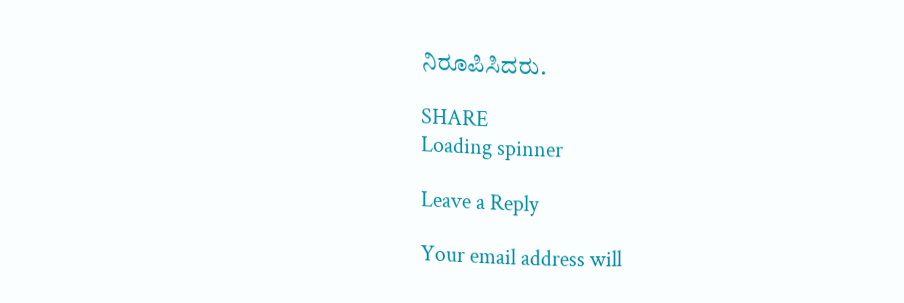ನಿರೂಪಿಸಿದರು.

SHARE
Loading spinner

Leave a Reply

Your email address will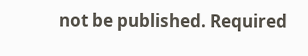not be published. Required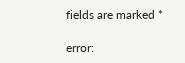fields are marked *

error: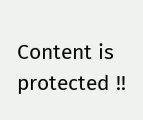Content is protected !!